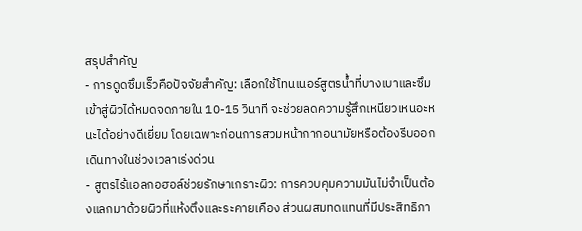สรุปสำคัญ
- การดูดซึมเร็วคือปัจจัยสำคัญ: เลือกใช้โทนเนอร์สูตรน้ำที่บางเบาและซึมเข้าสู่ผิวได้หมดจดภายใน 10-15 วินาที จะช่วยลดความรู้สึกเหนียวเหนอะหนะได้อย่างดีเยี่ยม โดยเฉพาะก่อนการสวมหน้ากากอนามัยหรือต้องรีบออกเดินทางในช่วงเวลาเร่งด่วน
- สูตรไร้แอลกอฮอล์ช่วยรักษาเกราะผิว: การควบคุมความมันไม่จำเป็นต้องแลกมาด้วยผิวที่แห้งตึงและระคายเคือง ส่วนผสมทดแทนที่มีประสิทธิภา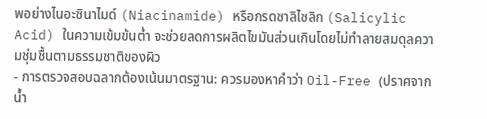พอย่างไนอะซินาไมด์ (Niacinamide) หรือกรดซาลิไซลิก (Salicylic Acid) ในความเข้มข้นต่ำ จะช่วยลดการผลิตไขมันส่วนเกินโดยไม่ทำลายสมดุลความชุ่มชื้นตามธรรมชาติของผิว
- การตรวจสอบฉลากต้องเน้นมาตรฐาน: ควรมองหาคำว่า Oil-Free (ปราศจากน้ำ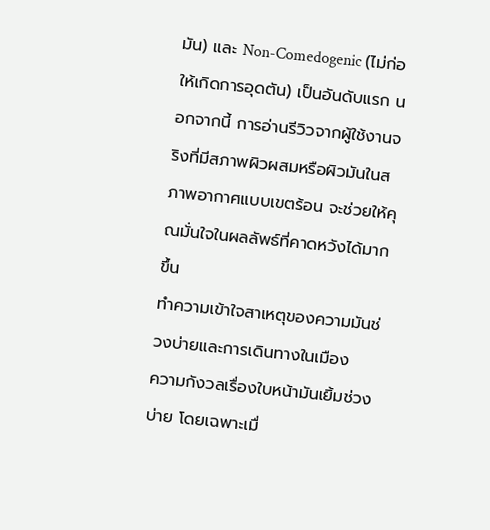มัน) และ Non-Comedogenic (ไม่ก่อให้เกิดการอุดตัน) เป็นอันดับแรก นอกจากนี้ การอ่านรีวิวจากผู้ใช้งานจริงที่มีสภาพผิวผสมหรือผิวมันในสภาพอากาศแบบเขตร้อน จะช่วยให้คุณมั่นใจในผลลัพธ์ที่คาดหวังได้มากขึ้น
ทำความเข้าใจสาเหตุของความมันช่วงบ่ายและการเดินทางในเมือง
ความกังวลเรื่องใบหน้ามันเยิ้มช่วงบ่าย โดยเฉพาะเมื่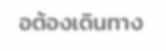อต้องเดินทาง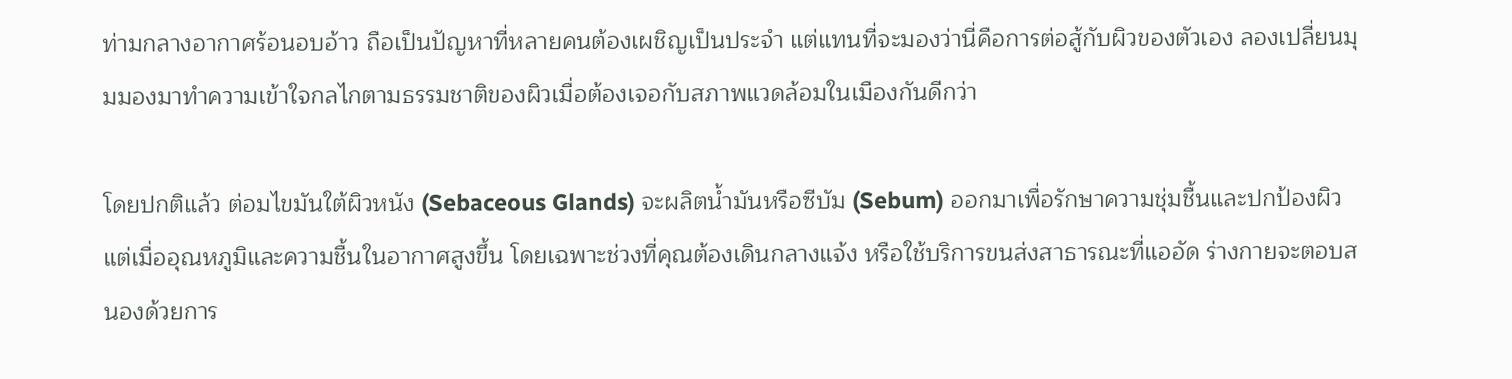ท่ามกลางอากาศร้อนอบอ้าว ถือเป็นปัญหาที่หลายคนต้องเผชิญเป็นประจำ แต่แทนที่จะมองว่านี่คือการต่อสู้กับผิวของตัวเอง ลองเปลี่ยนมุมมองมาทำความเข้าใจกลไกตามธรรมชาติของผิวเมื่อต้องเจอกับสภาพแวดล้อมในเมืองกันดีกว่า

โดยปกติแล้ว ต่อมไขมันใต้ผิวหนัง (Sebaceous Glands) จะผลิตน้ำมันหรือซีบัม (Sebum) ออกมาเพื่อรักษาความชุ่มชื้นและปกป้องผิว แต่เมื่ออุณหภูมิและความชื้นในอากาศสูงขึ้น โดยเฉพาะช่วงที่คุณต้องเดินกลางแจ้ง หรือใช้บริการขนส่งสาธารณะที่แออัด ร่างกายจะตอบสนองด้วยการ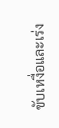ขับเหงื่อและเร่ง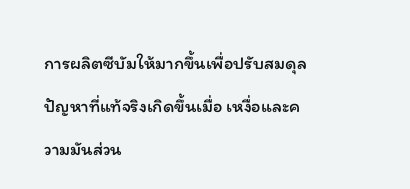การผลิตซีบัมให้มากขึ้นเพื่อปรับสมดุล ปัญหาที่แท้จริงเกิดขึ้นเมื่อ เหงื่อและความมันส่วน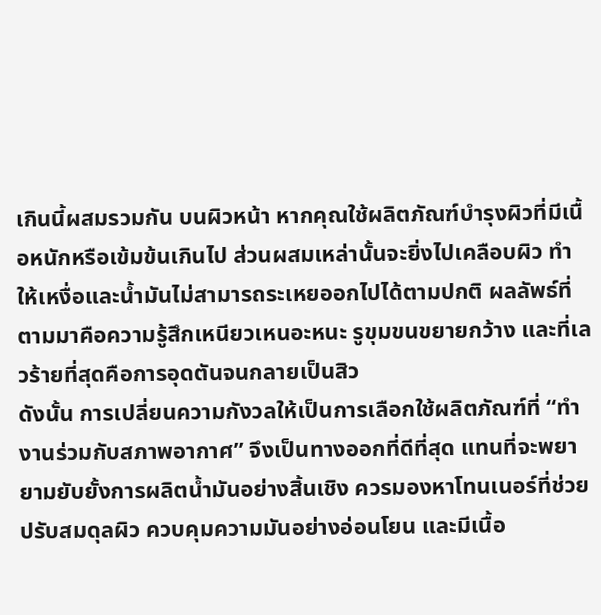เกินนี้ผสมรวมกัน บนผิวหน้า หากคุณใช้ผลิตภัณฑ์บำรุงผิวที่มีเนื้อหนักหรือเข้มข้นเกินไป ส่วนผสมเหล่านั้นจะยิ่งไปเคลือบผิว ทำให้เหงื่อและน้ำมันไม่สามารถระเหยออกไปได้ตามปกติ ผลลัพธ์ที่ตามมาคือความรู้สึกเหนียวเหนอะหนะ รูขุมขนขยายกว้าง และที่เลวร้ายที่สุดคือการอุดตันจนกลายเป็นสิว
ดังนั้น การเปลี่ยนความกังวลให้เป็นการเลือกใช้ผลิตภัณฑ์ที่ “ทำงานร่วมกับสภาพอากาศ” จึงเป็นทางออกที่ดีที่สุด แทนที่จะพยายามยับยั้งการผลิตน้ำมันอย่างสิ้นเชิง ควรมองหาโทนเนอร์ที่ช่วยปรับสมดุลผิว ควบคุมความมันอย่างอ่อนโยน และมีเนื้อ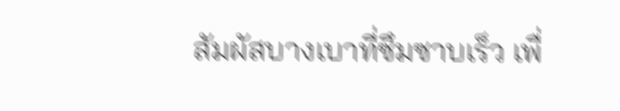สัมผัสบางเบาที่ซึมซาบเร็ว เพื่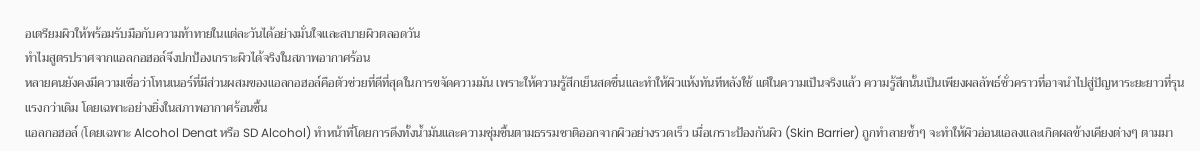อเตรียมผิวให้พร้อมรับมือกับความท้าทายในแต่ละวันได้อย่างมั่นใจและสบายผิวตลอดวัน
ทำไมสูตรปราศจากแอลกอฮอล์จึงปกป้องเกราะผิวได้จริงในสภาพอากาศร้อน
หลายคนยังคงมีความเชื่อว่าโทนเนอร์ที่มีส่วนผสมของแอลกอฮอล์คือตัวช่วยที่ดีที่สุดในการขจัดความมัน เพราะให้ความรู้สึกเย็นสดชื่นและทำให้ผิวแห้งทันทีหลังใช้ แต่ในความเป็นจริงแล้ว ความรู้สึกนั้นเป็นเพียงผลลัพธ์ชั่วคราวที่อาจนำไปสู่ปัญหาระยะยาวที่รุนแรงกว่าเดิม โดยเฉพาะอย่างยิ่งในสภาพอากาศร้อนชื้น
แอลกอฮอล์ (โดยเฉพาะ Alcohol Denat หรือ SD Alcohol) ทำหน้าที่โดยการดึงทั้งน้ำมันและความชุ่มชื้นตามธรรมชาติออกจากผิวอย่างรวดเร็ว เมื่อเกราะป้องกันผิว (Skin Barrier) ถูกทำลายซ้ำๆ จะทำให้ผิวอ่อนแอลงและเกิดผลข้างเคียงต่างๆ ตามมา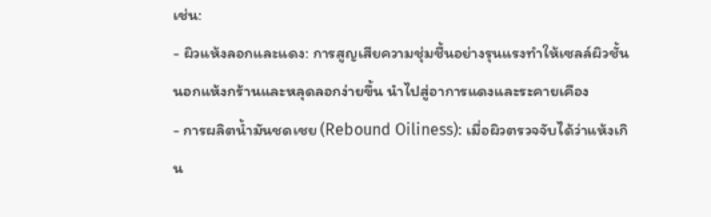เช่น:
- ผิวแห้งลอกและแดง: การสูญเสียความชุ่มชื้นอย่างรุนแรงทำให้เซลล์ผิวชั้นนอกแห้งกร้านและหลุดลอกง่ายขึ้น นำไปสู่อาการแดงและระคายเคือง
- การผลิตน้ำมันชดเชย (Rebound Oiliness): เมื่อผิวตรวจจับได้ว่าแห้งเกิน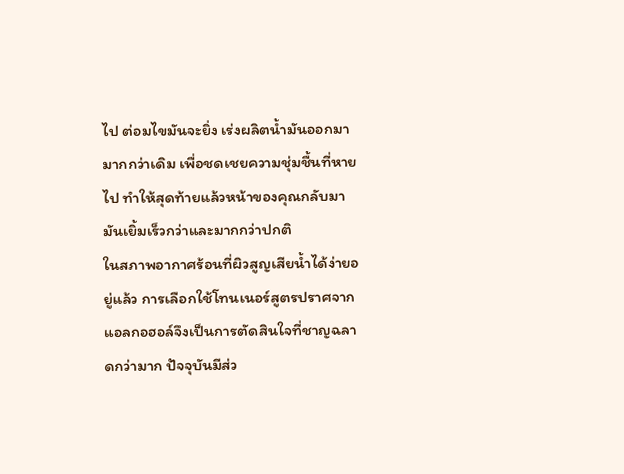ไป ต่อมไขมันจะยิ่ง เร่งผลิตน้ำมันออกมามากกว่าเดิม เพื่อชดเชยความชุ่มชื้นที่หายไป ทำให้สุดท้ายแล้วหน้าของคุณกลับมามันเยิ้มเร็วกว่าและมากกว่าปกติ
ในสภาพอากาศร้อนที่ผิวสูญเสียน้ำได้ง่ายอยู่แล้ว การเลือกใช้โทนเนอร์สูตรปราศจากแอลกอฮอล์จึงเป็นการตัดสินใจที่ชาญฉลาดกว่ามาก ปัจจุบันมีส่ว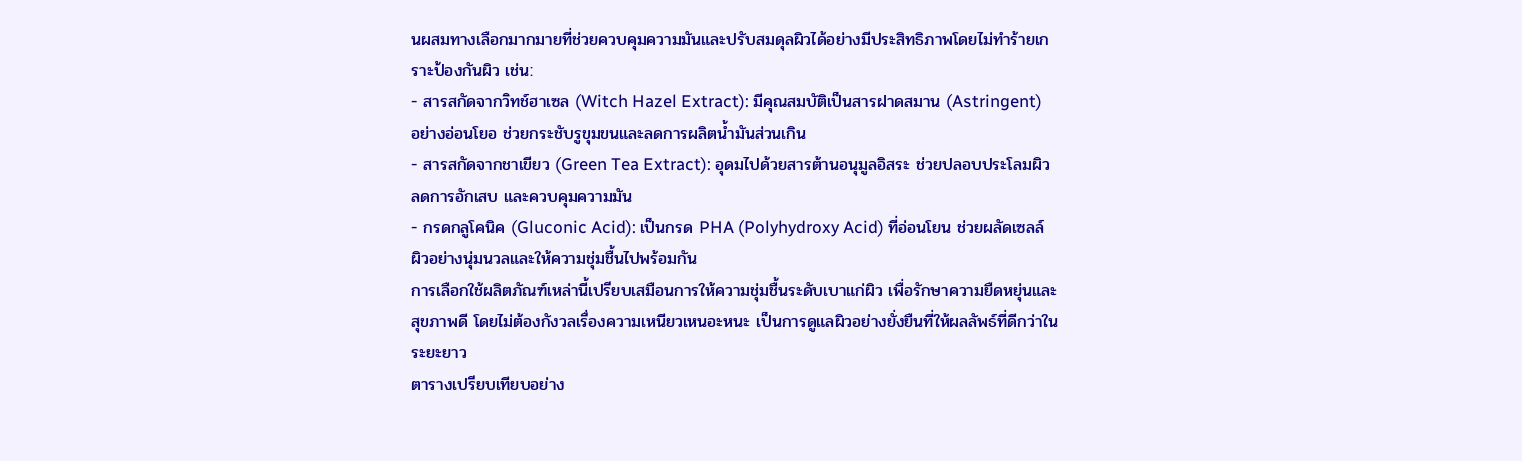นผสมทางเลือกมากมายที่ช่วยควบคุมความมันและปรับสมดุลผิวได้อย่างมีประสิทธิภาพโดยไม่ทำร้ายเกราะป้องกันผิว เช่น:
- สารสกัดจากวิทช์ฮาเซล (Witch Hazel Extract): มีคุณสมบัติเป็นสารฝาดสมาน (Astringent) อย่างอ่อนโยอ ช่วยกระชับรูขุมขนและลดการผลิตน้ำมันส่วนเกิน
- สารสกัดจากชาเขียว (Green Tea Extract): อุดมไปด้วยสารต้านอนุมูลอิสระ ช่วยปลอบประโลมผิว ลดการอักเสบ และควบคุมความมัน
- กรดกลูโคนิค (Gluconic Acid): เป็นกรด PHA (Polyhydroxy Acid) ที่อ่อนโยน ช่วยผลัดเซลล์ผิวอย่างนุ่มนวลและให้ความชุ่มชื้นไปพร้อมกัน
การเลือกใช้ผลิตภัณฑ์เหล่านี้เปรียบเสมือนการให้ความชุ่มชื้นระดับเบาแก่ผิว เพื่อรักษาความยืดหยุ่นและสุขภาพดี โดยไม่ต้องกังวลเรื่องความเหนียวเหนอะหนะ เป็นการดูแลผิวอย่างยั่งยืนที่ให้ผลลัพธ์ที่ดีกว่าในระยะยาว
ตารางเปรียบเทียบอย่าง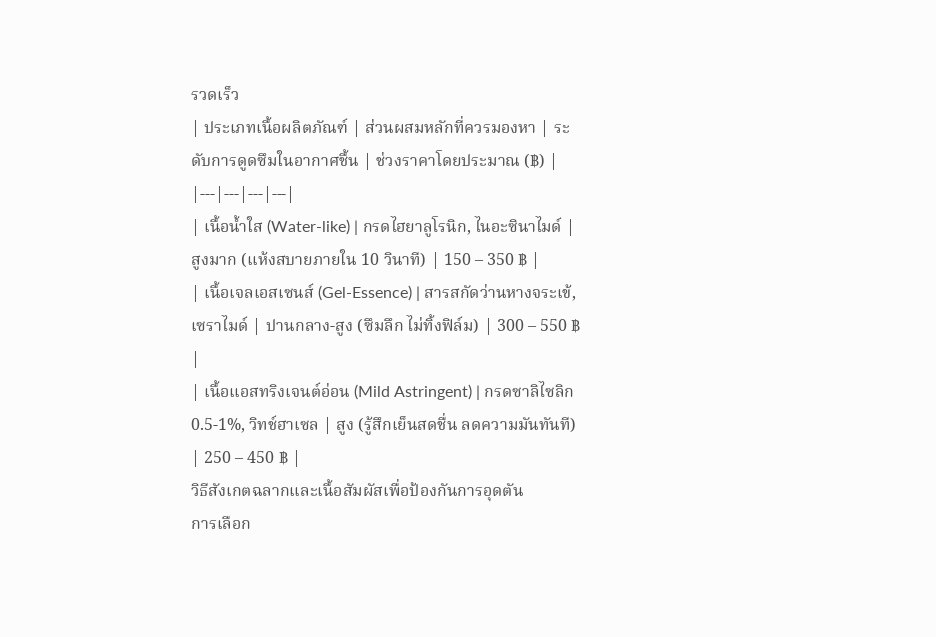รวดเร็ว
| ประเภทเนื้อผลิตภัณฑ์ | ส่วนผสมหลักที่ควรมองหา | ระดับการดูดซึมในอากาศชื้น | ช่วงราคาโดยประมาณ (฿) |
|---|---|---|---|
| เนื้อน้ำใส (Water-like) | กรดไฮยาลูโรนิก, ไนอะซินาไมด์ | สูงมาก (แห้งสบายภายใน 10 วินาที) | 150 – 350 ฿ |
| เนื้อเจลเอสเซนส์ (Gel-Essence) | สารสกัดว่านหางจระเข้, เซราไมด์ | ปานกลาง-สูง (ซึมลึก ไม่ทิ้งฟิล์ม) | 300 – 550 ฿ |
| เนื้อแอสทริงเจนต์อ่อน (Mild Astringent) | กรดซาลิไซลิก 0.5-1%, วิทช์ฮาเซล | สูง (รู้สึกเย็นสดชื่น ลดความมันทันที) | 250 – 450 ฿ |
วิธีสังเกตฉลากและเนื้อสัมผัสเพื่อป้องกันการอุดตัน
การเลือก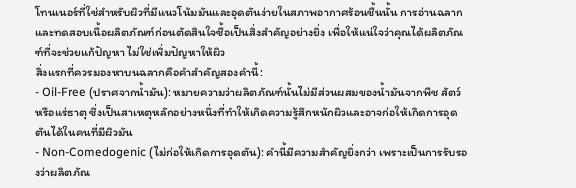โทนเนอร์ที่ใช่สำหรับผิวที่มีแนวโน้มมันและอุดตันง่ายในสภาพอากาศร้อนชื้นนั้น การอ่านฉลากและทดสอบเนื้อผลิตภัณฑ์ก่อนตัดสินใจซื้อเป็นสิ่งสำคัญอย่างยิ่ง เพื่อให้แน่ใจว่าคุณได้ผลิตภัณฑ์ที่จะช่วยแก้ปัญหา ไม่ใช่เพิ่มปัญหาให้ผิว
สิ่งแรกที่ควรมองหาบนฉลากคือคำสำคัญสองคำนี้:
- Oil-Free (ปราศจากน้ำมัน): หมายความว่าผลิตภัณฑ์นั้นไม่มีส่วนผสมของน้ำมันจากพืช สัตว์ หรือแร่ธาตุ ซึ่งเป็นสาเหตุหลักอย่างหนึ่งที่ทำให้เกิดความรู้สึกหนักผิวและอาจก่อให้เกิดการอุดตันได้ในคนที่มีผิวมัน
- Non-Comedogenic (ไม่ก่อให้เกิดการอุดตัน): คำนี้มีความสำคัญยิ่งกว่า เพราะเป็นการรับรองว่าผลิตภัณ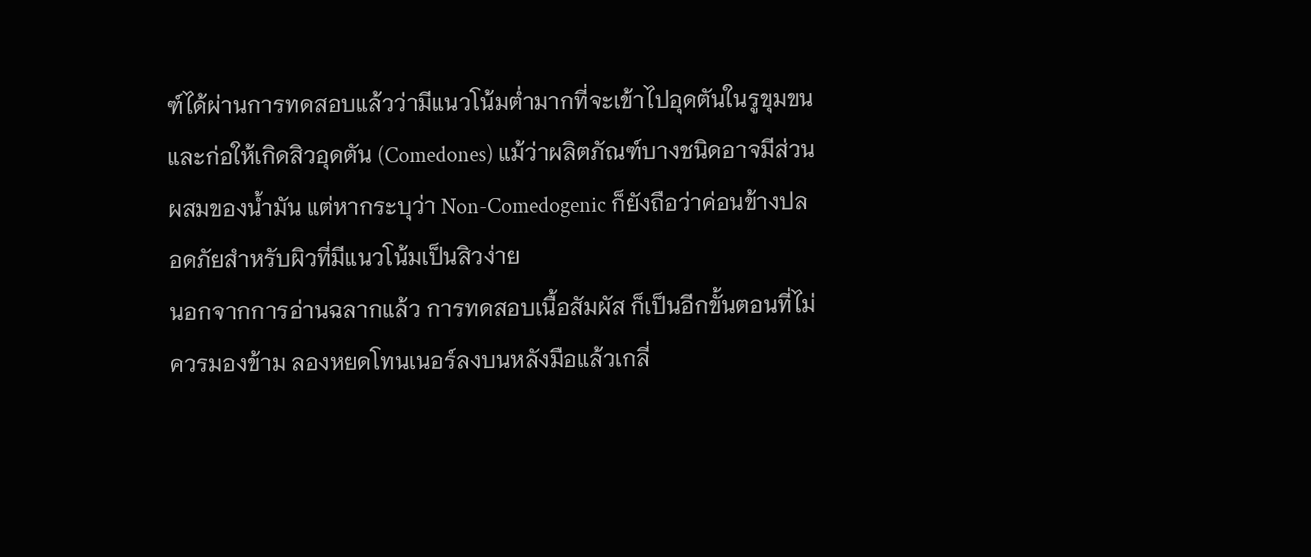ฑ์ได้ผ่านการทดสอบแล้วว่ามีแนวโน้มต่ำมากที่จะเข้าไปอุดตันในรูขุมขนและก่อให้เกิดสิวอุดตัน (Comedones) แม้ว่าผลิตภัณฑ์บางชนิดอาจมีส่วนผสมของน้ำมัน แต่หากระบุว่า Non-Comedogenic ก็ยังถือว่าค่อนข้างปลอดภัยสำหรับผิวที่มีแนวโน้มเป็นสิวง่าย
นอกจากการอ่านฉลากแล้ว การทดสอบเนื้อสัมผัส ก็เป็นอีกขั้นตอนที่ไม่ควรมองข้าม ลองหยดโทนเนอร์ลงบนหลังมือแล้วเกลี่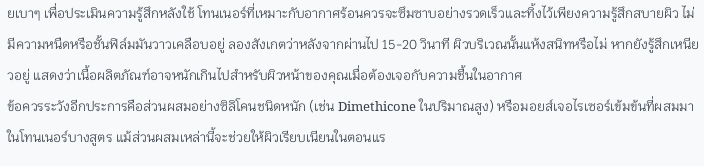ยเบาๆ เพื่อประเมินความรู้สึกหลังใช้ โทนเนอร์ที่เหมาะกับอากาศร้อนควรจะซึมซาบอย่างรวดเร็วและทิ้งไว้เพียงความรู้สึกสบายผิว ไม่มีความหนืดหรือชั้นฟิล์มมันวาวเคลือบอยู่ ลองสังเกตว่าหลังจากผ่านไป 15-20 วินาที ผิวบริเวณนั้นแห้งสนิทหรือไม่ หากยังรู้สึกเหนียวอยู่ แสดงว่าเนื้อผลิตภัณฑ์อาจหนักเกินไปสำหรับผิวหน้าของคุณเมื่อต้องเจอกับความชื้นในอากาศ
ข้อควรระวังอีกประการคือส่วนผสมอย่างซิลิโคนชนิดหนัก (เช่น Dimethicone ในปริมาณสูง) หรือมอยส์เจอไรเซอร์เข้มข้นที่ผสมมาในโทนเนอร์บางสูตร แม้ส่วนผสมเหล่านี้จะช่วยให้ผิวเรียบเนียนในตอนแร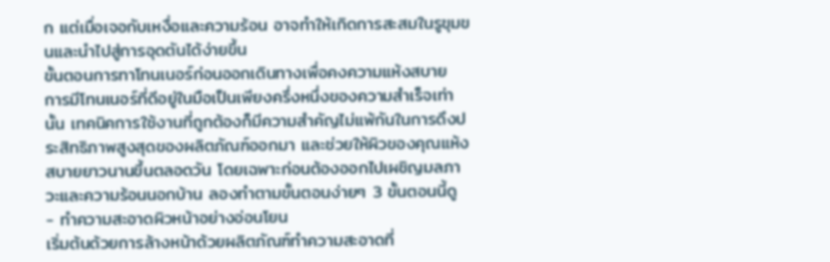ก แต่เมื่อเจอกับเหงื่อและความร้อน อาจทำให้เกิดการสะสมในรูขุมขนและนำไปสู่การอุดตันได้ง่ายขึ้น
ขั้นตอนการทาโทนเนอร์ก่อนออกเดินทางเพื่อคงความแห้งสบาย
การมีโทนเนอร์ที่ดีอยู่ในมือเป็นเพียงครึ่งหนึ่งของความสำเร็จเท่านั้น เทคนิคการใช้งานที่ถูกต้องก็มีความสำคัญไม่แพ้กันในการดึงประสิทธิภาพสูงสุดของผลิตภัณฑ์ออกมา และช่วยให้ผิวของคุณแห้งสบายยาวนานขึ้นตลอดวัน โดยเฉพาะก่อนต้องออกไปเผชิญมลภาวะและความร้อนนอกบ้าน ลองทำตามขั้นตอนง่ายๆ 3 ขั้นตอนนี้ดู
- ทำความสะอาดผิวหน้าอย่างอ่อนโยน
เริ่มต้นด้วยการล้างหน้าด้วยผลิตภัณฑ์ทำความสะอาดที่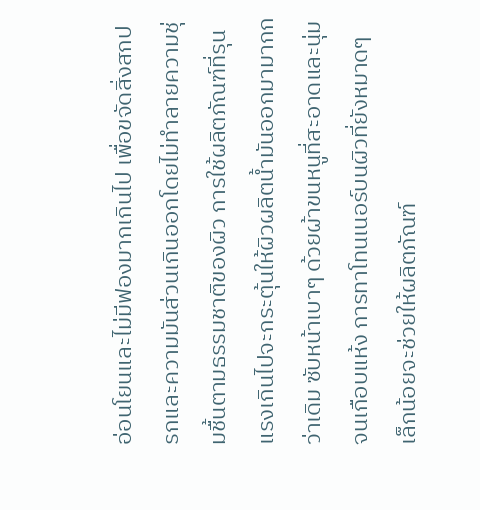อ่อนโยนและไม่มีฟองมากเกินไป เพื่อขจัดสิ่งสกปรกและความมันส่วนเกินออกโดยไม่ทำลายความชุ่มชื้นตามธรรมชาติของผิว การใช้ผลิตภัณฑ์ที่รุนแรงเกินไปจะกระตุ้นให้ผิวผลิตน้ำมันออกมามากกว่าเดิม ซับหน้าเบาๆ ด้วยผ้าขนหนูที่สะอาดและนุ่มจนเกือบแห้ง การทาโทนเนอร์บนผิวที่ยังหมาดๆ เล็กน้อยจะช่วยให้ผลิตภัณฑ์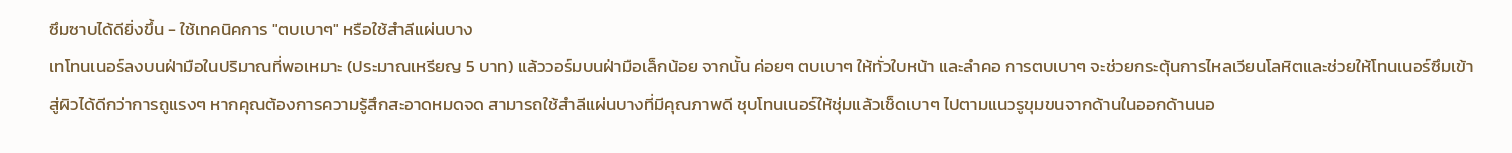ซึมซาบได้ดียิ่งขึ้น - ใช้เทคนิคการ "ตบเบาๆ" หรือใช้สำลีแผ่นบาง
เทโทนเนอร์ลงบนฝ่ามือในปริมาณที่พอเหมาะ (ประมาณเหรียญ 5 บาท) แล้ววอร์มบนฝ่ามือเล็กน้อย จากนั้น ค่อยๆ ตบเบาๆ ให้ทั่วใบหน้า และลำคอ การตบเบาๆ จะช่วยกระตุ้นการไหลเวียนโลหิตและช่วยให้โทนเนอร์ซึมเข้าสู่ผิวได้ดีกว่าการถูแรงๆ หากคุณต้องการความรู้สึกสะอาดหมดจด สามารถใช้สำลีแผ่นบางที่มีคุณภาพดี ชุบโทนเนอร์ให้ชุ่มแล้วเช็ดเบาๆ ไปตามแนวรูขุมขนจากด้านในออกด้านนอ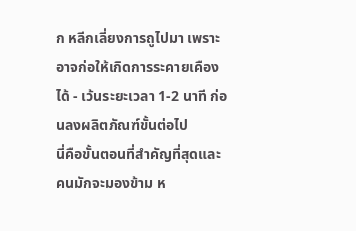ก หลีกเลี่ยงการถูไปมา เพราะอาจก่อให้เกิดการระคายเคืองได้ - เว้นระยะเวลา 1-2 นาที ก่อนลงผลิตภัณฑ์ขั้นต่อไป
นี่คือขั้นตอนที่สำคัญที่สุดและคนมักจะมองข้าม ห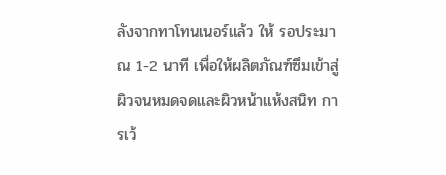ลังจากทาโทนเนอร์แล้ว ให้ รอประมาณ 1-2 นาที เพื่อให้ผลิตภัณฑ์ซึมเข้าสู่ผิวจนหมดจดและผิวหน้าแห้งสนิท การเว้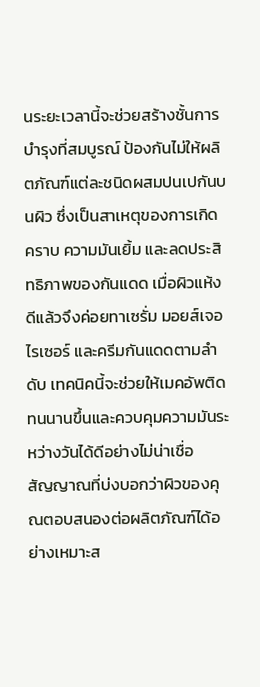นระยะเวลานี้จะช่วยสร้างชั้นการบำรุงที่สมบูรณ์ ป้องกันไม่ให้ผลิตภัณฑ์แต่ละชนิดผสมปนเปกันบนผิว ซึ่งเป็นสาเหตุของการเกิดคราบ ความมันเยิ้ม และลดประสิทธิภาพของกันแดด เมื่อผิวแห้งดีแล้วจึงค่อยทาเซรั่ม มอยส์เจอไรเซอร์ และครีมกันแดดตามลำดับ เทคนิคนี้จะช่วยให้เมคอัพติดทนนานขึ้นและควบคุมความมันระหว่างวันได้ดีอย่างไม่น่าเชื่อ
สัญญาณที่บ่งบอกว่าผิวของคุณตอบสนองต่อผลิตภัณฑ์ได้อย่างเหมาะส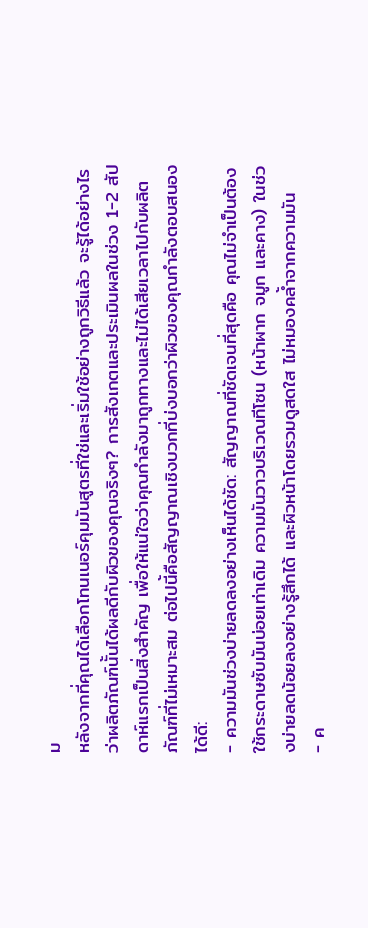ม
หลังจากที่คุณได้เลือกโทนเนอร์คุมมันสูตรที่ใช่และเริ่มใช้อย่างถูกวิธีแล้ว จะรู้ได้อย่างไรว่าผลิตภัณฑ์นั้นได้ผลดีกับผิวของคุณจริงๆ? การสังเกตและประเมินผลในช่วง 1-2 สัปดาห์แรกเป็นสิ่งสำคัญ เพื่อให้แน่ใจว่าคุณกำลังมาถูกทางและไม่ได้เสียเวลาไปกับผลิตภัณฑ์ที่ไม่เหมาะสม ต่อไปนี้คือสัญญาณเชิงบวกที่บ่งบอกว่าผิวของคุณกำลังตอบสนองได้ดี:
- ความมันช่วงบ่ายลดลงอย่างเห็นได้ชัด: สัญญาณที่ชัดเจนที่สุดคือ คุณไม่จำเป็นต้องใช้กระดาษซับมันบ่อยเท่าเดิม ความมันวาวบริเวณทีโซน (หน้าผาก จมูก และคาง) ในช่วงบ่ายลดน้อยลงอย่างรู้สึกได้ และผิวหน้าโดยรวมดูสดใส ไม่หมองคล้ำจากความมัน
- ค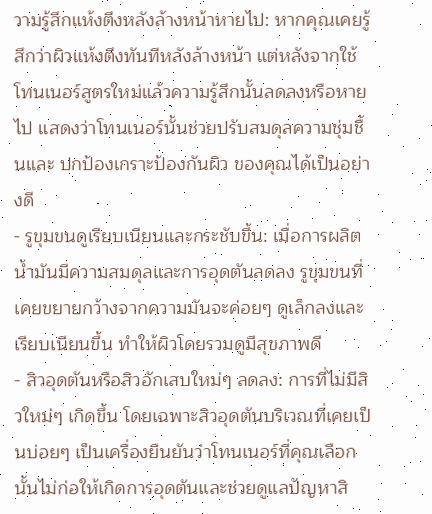วามรู้สึกแห้งตึงหลังล้างหน้าหายไป: หากคุณเคยรู้สึกว่าผิวแห้งตึงทันทีหลังล้างหน้า แต่หลังจากใช้โทนเนอร์สูตรใหม่แล้วความรู้สึกนั้นลดลงหรือหายไป แสดงว่าโทนเนอร์นั้นช่วยปรับสมดุลความชุ่มชื้นและ ปกป้องเกราะป้องกันผิว ของคุณได้เป็นอย่างดี
- รูขุมขนดูเรียบเนียนและกระชับขึ้น: เมื่อการผลิตน้ำมันมีความสมดุลและการอุดตันลดลง รูขุมขนที่เคยขยายกว้างจากความมันจะค่อยๆ ดูเล็กลงและเรียบเนียนขึ้น ทำให้ผิวโดยรวมดูมีสุขภาพดี
- สิวอุดตันหรือสิวอักเสบใหม่ๆ ลดลง: การที่ไม่มีสิวใหม่ๆ เกิดขึ้น โดยเฉพาะสิวอุดตันบริเวณที่เคยเป็นบ่อยๆ เป็นเครื่องยืนยันว่าโทนเนอร์ที่คุณเลือกนั้นไม่ก่อให้เกิดการอุดตันและช่วยดูแลปัญหาสิ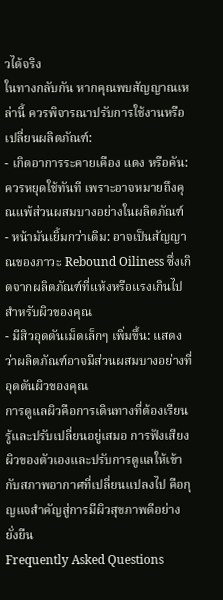วได้จริง
ในทางกลับกัน หากคุณพบสัญญาณเหล่านี้ ควรพิจารณาปรับการใช้งานหรือเปลี่ยนผลิตภัณฑ์:
- เกิดอาการระคายเคือง แดง หรือคัน: ควรหยุดใช้ทันที เพราะอาจหมายถึงคุณแพ้ส่วนผสมบางอย่างในผลิตภัณฑ์
- หน้ามันเยิ้มกว่าเดิม: อาจเป็นสัญญาณของภาวะ Rebound Oiliness ซึ่งเกิดจากผลิตภัณฑ์ที่แห้งหรือแรงเกินไปสำหรับผิวของคุณ
- มีสิวอุดตันเม็ดเล็กๆ เพิ่มขึ้น: แสดงว่าผลิตภัณฑ์อาจมีส่วนผสมบางอย่างที่อุดตันผิวของคุณ
การดูแลผิวคือการเดินทางที่ต้องเรียนรู้และปรับเปลี่ยนอยู่เสมอ การฟังเสียงผิวของตัวเองและปรับการดูแลให้เข้ากับสภาพอากาศที่เปลี่ยนแปลงไป คือกุญแจสำคัญสู่การมีผิวสุขภาพดีอย่างยั่งยืน
Frequently Asked Questions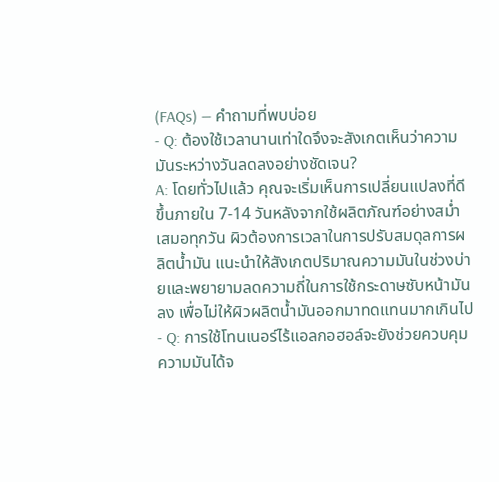(FAQs) — คำถามที่พบบ่อย
- Q: ต้องใช้เวลานานเท่าใดจึงจะสังเกตเห็นว่าความมันระหว่างวันลดลงอย่างชัดเจน?
A: โดยทั่วไปแล้ว คุณจะเริ่มเห็นการเปลี่ยนแปลงที่ดีขึ้นภายใน 7-14 วันหลังจากใช้ผลิตภัณฑ์อย่างสม่ำเสมอทุกวัน ผิวต้องการเวลาในการปรับสมดุลการผลิตน้ำมัน แนะนำให้สังเกตปริมาณความมันในช่วงบ่ายและพยายามลดความถี่ในการใช้กระดาษซับหน้ามันลง เพื่อไม่ให้ผิวผลิตน้ำมันออกมาทดแทนมากเกินไป - Q: การใช้โทนเนอร์ไร้แอลกอฮอล์จะยังช่วยควบคุมความมันได้จ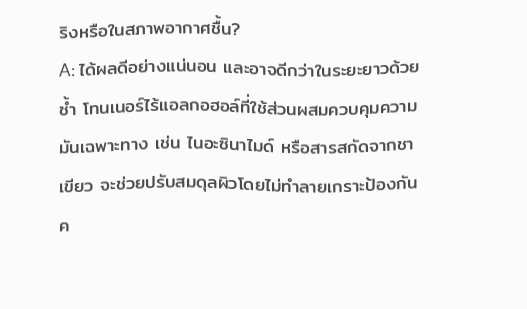ริงหรือในสภาพอากาศชื้น?
A: ได้ผลดีอย่างแน่นอน และอาจดีกว่าในระยะยาวด้วยซ้ำ โทนเนอร์ไร้แอลกอฮอล์ที่ใช้ส่วนผสมควบคุมความมันเฉพาะทาง เช่น ไนอะซินาไมด์ หรือสารสกัดจากชาเขียว จะช่วยปรับสมดุลผิวโดยไม่ทำลายเกราะป้องกันค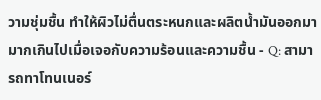วามชุ่มชื้น ทำให้ผิวไม่ตื่นตระหนกและผลิตน้ำมันออกมามากเกินไปเมื่อเจอกับความร้อนและความชื้น - Q: สามารถทาโทนเนอร์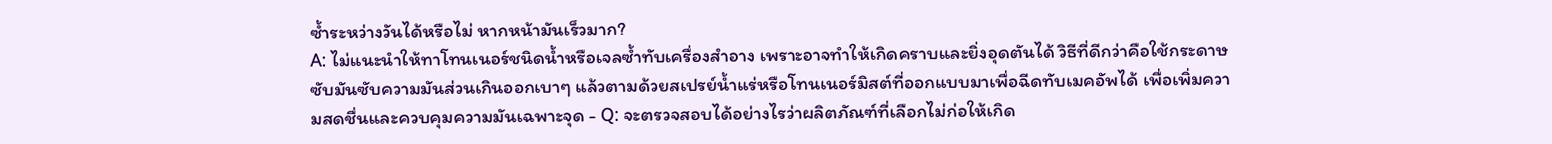ซ้ำระหว่างวันได้หรือไม่ หากหน้ามันเร็วมาก?
A: ไม่แนะนำให้ทาโทนเนอร์ชนิดน้ำหรือเจลซ้ำทับเครื่องสำอาง เพราะอาจทำให้เกิดคราบและยิ่งอุดตันได้ วิธีที่ดีกว่าคือใช้กระดาษซับมันซับความมันส่วนเกินออกเบาๆ แล้วตามด้วยสเปรย์น้ำแร่หรือโทนเนอร์มิสต์ที่ออกแบบมาเพื่อฉีดทับเมคอัพได้ เพื่อเพิ่มความสดชื่นและควบคุมความมันเฉพาะจุด - Q: จะตรวจสอบได้อย่างไรว่าผลิตภัณฑ์ที่เลือกไม่ก่อให้เกิด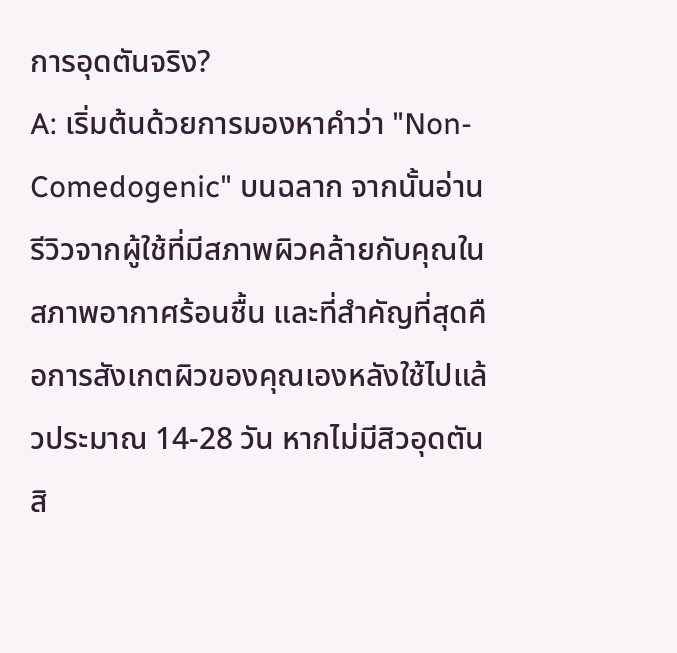การอุดตันจริง?
A: เริ่มต้นด้วยการมองหาคำว่า "Non-Comedogenic" บนฉลาก จากนั้นอ่านรีวิวจากผู้ใช้ที่มีสภาพผิวคล้ายกับคุณในสภาพอากาศร้อนชื้น และที่สำคัญที่สุดคือการสังเกตผิวของคุณเองหลังใช้ไปแล้วประมาณ 14-28 วัน หากไม่มีสิวอุดตัน สิ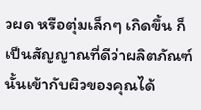วผด หรือตุ่มเล็กๆ เกิดขึ้น ก็เป็นสัญญาณที่ดีว่าผลิตภัณฑ์นั้นเข้ากับผิวของคุณได้